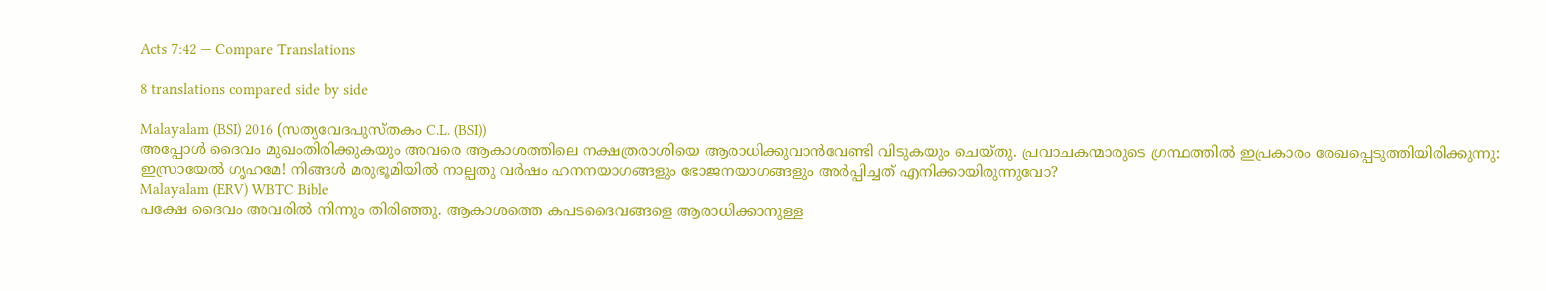Acts 7:42 — Compare Translations

8 translations compared side by side

Malayalam (BSI) 2016 (സത്യവേദപുസ്തകം C.L. (BSI))
അപ്പോള്‍ ദൈവം മുഖംതിരിക്കുകയും അവരെ ആകാശത്തിലെ നക്ഷത്രരാശിയെ ആരാധിക്കുവാന്‍വേണ്ടി വിടുകയും ചെയ്തു. പ്രവാചകന്മാരുടെ ഗ്രന്ഥത്തില്‍ ഇപ്രകാരം രേഖപ്പെടുത്തിയിരിക്കുന്നു: ഇസ്രായേല്‍ ഗൃഹമേ! നിങ്ങള്‍ മരുഭൂമിയില്‍ നാല്പതു വര്‍ഷം ഹനനയാഗങ്ങളും ഭോജനയാഗങ്ങളും അര്‍പ്പിച്ചത് എനിക്കായിരുന്നുവോ?
Malayalam (ERV) WBTC Bible
പക്ഷേ ദൈവം അവരില്‍ നിന്നും തിരിഞ്ഞു. ആകാശത്തെ കപടദൈവങ്ങളെ ആരാധിക്കാനുള്ള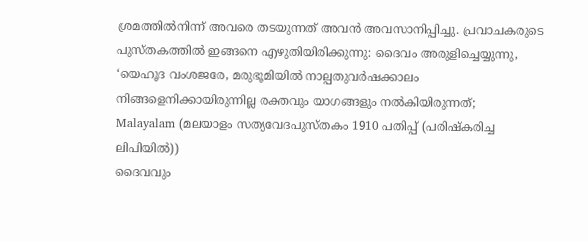ശ്രമത്തില്‍നിന്ന് അവരെ തടയുന്നത് അവന്‍ അവസാനിപ്പിച്ചു. പ്രവാചകരുടെ പുസ്തകത്തില്‍ ഇങ്ങനെ എഴുതിയിരിക്കുന്നു: ദൈവം അരുളിച്ചെയ്യുന്നു, ‘യെഹൂദ വംശജരേ, മരുഭൂമിയില്‍ നാല്പതുവര്‍ഷക്കാലം നിങ്ങളെനിക്കായിരുന്നില്ല രക്തവും യാഗങ്ങളും നല്‍കിയിരുന്നത്;
Malayalam (മലയാളം സത്യവേദപുസ്തകം 1910 പതിപ്പ് (പരിഷ്കരിച്ച ലിപിയിൽ))
ദൈവവും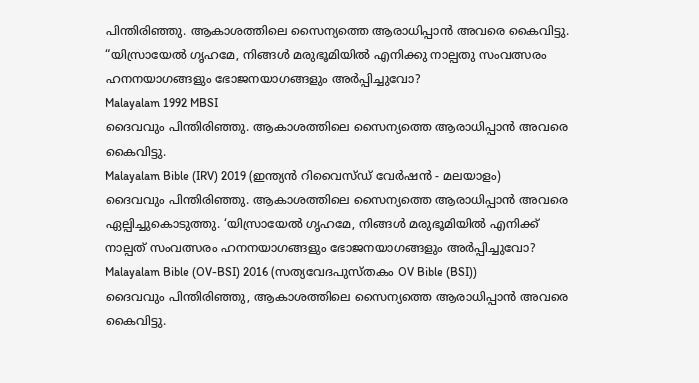പിന്തിരിഞ്ഞു. ആകാശത്തിലെ സൈന്യത്തെ ആരാധിപ്പാൻ അവരെ കൈവിട്ടു. “യിസ്രായേൽ ഗൃഹമേ, നിങ്ങൾ മരുഭൂമിയിൽ എനിക്കു നാല്പതു സംവത്സരം ഹനനയാഗങ്ങളും ഭോജനയാഗങ്ങളും അർപ്പിച്ചുവോ?
Malayalam 1992 MBSI
ദൈവവും പിന്തിരിഞ്ഞു. ആകാശത്തിലെ സൈന്യത്തെ ആരാധിപ്പാന്‍ അവരെ കൈവിട്ടു.
Malayalam Bible (IRV) 2019 (ഇന്ത്യൻ റിവൈസ്ഡ് വേർഷൻ - മലയാളം)
ദൈവവും പിന്തിരിഞ്ഞു. ആകാശത്തിലെ സൈന്യത്തെ ആരാധിപ്പാൻ അവരെ ഏല്പിച്ചുകൊടുത്തു. ‘യിസ്രായേൽ ഗൃഹമേ, നിങ്ങൾ മരുഭൂമിയിൽ എനിക്ക് നാല്പത് സംവത്സരം ഹനനയാഗങ്ങളും ഭോജനയാഗങ്ങളും അർപ്പിച്ചുവോ?
Malayalam Bible (OV-BSI) 2016 (സത്യവേദപുസ്തകം OV Bible (BSI))
ദൈവവും പിന്തിരിഞ്ഞു, ആകാശത്തിലെ സൈന്യത്തെ ആരാധിപ്പാന്‍ അവരെ കൈവിട്ടു.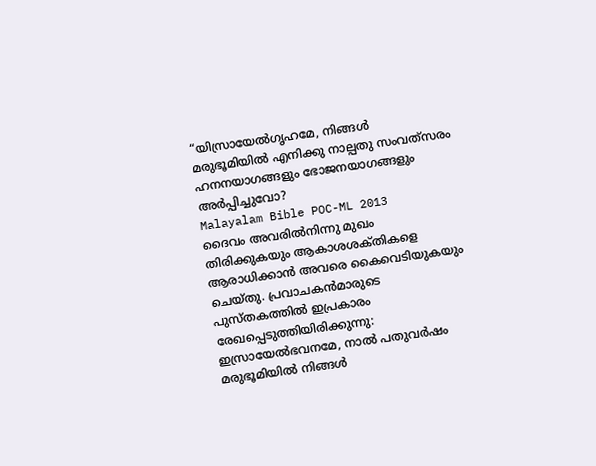“യിസ്രായേല്‍ഗൃഹമേ, നിങ്ങള്‍ മരുഭൂമിയില്‍ എനിക്കു നാല്പതു സംവത്‍സരം ഹനനയാഗങ്ങളും ഭോജനയാഗങ്ങളും അര്‍പ്പിച്ചുവോ?
Malayalam Bible POC-ML 2013
ദൈവം അവരില്‍നിന്നു മുഖം തിരിക്കുകയും ആകാശശക്‌തികളെ ആരാധിക്കാന്‍ അവരെ കൈവെടിയുകയും ചെയ്‌തു. പ്രവാചകന്‍മാരുടെ പുസ്‌തകത്തില്‍ ഇപ്രകാരം രേഖപ്പെടുത്തിയിരിക്കുന്നു: ഇസ്രായേല്‍ഭവനമേ, നാല്‍ പതുവര്‍ഷം മരുഭൂമിയില്‍ നിങ്ങള്‍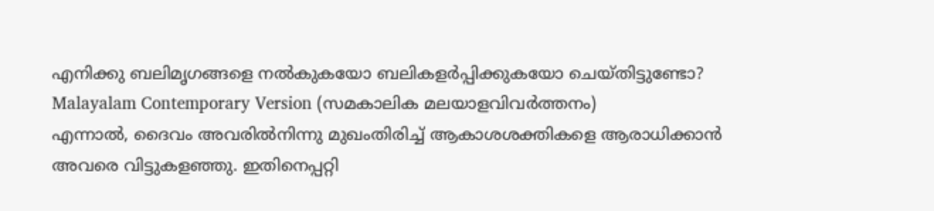എനിക്കു ബലിമൃഗങ്ങളെ നല്‍കുകയോ ബലികളര്‍പ്പിക്കുകയോ ചെയ്‌തിട്ടുണ്ടോ?
Malayalam Contemporary Version (സമകാലിക മലയാളവിവർത്തനം)
എന്നാൽ, ദൈവം അവരിൽനിന്നു മുഖംതിരിച്ച് ആകാശശക്തികളെ ആരാധിക്കാൻ അവരെ വിട്ടുകളഞ്ഞു. ഇതിനെപ്പറ്റി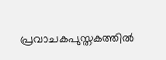പ്രവാചകപുസ്തകത്തിൽ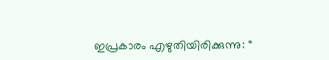ഇപ്രകാരം എഴുതിയിരിക്കുന്നു: “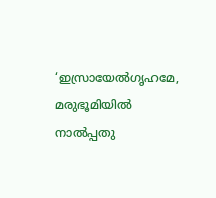‘ഇസ്രായേൽഗൃഹമേ, മരുഭൂമിയിൽ നാൽപ്പതു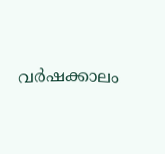വർഷക്കാലം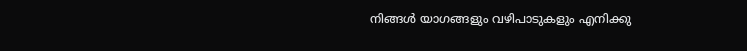നിങ്ങൾ യാഗങ്ങളും വഴിപാടുകളും എനിക്കു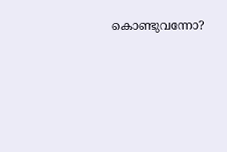കൊണ്ടുവന്നോ?